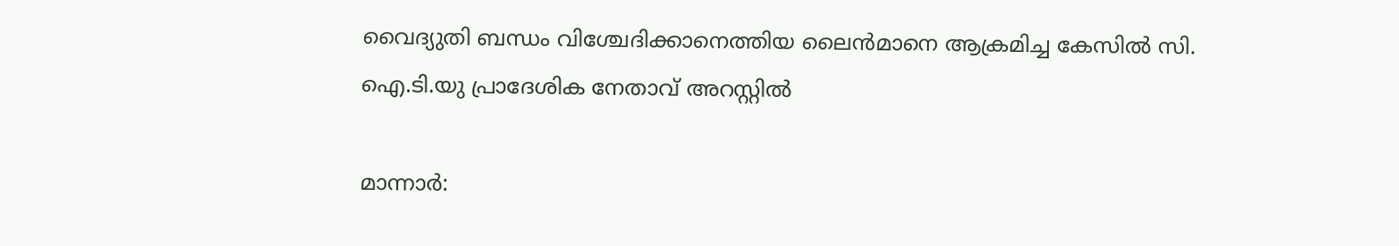വൈദ്യുതി ബന്ധം വിശ്ചേദിക്കാനെത്തിയ ലൈൻമാനെ ആക്രമിച്ച കേസിൽ സി. ഐ.ടി.യു പ്രാദേശിക നേതാവ് അറസ്റ്റിൽ

മാന്നാർ: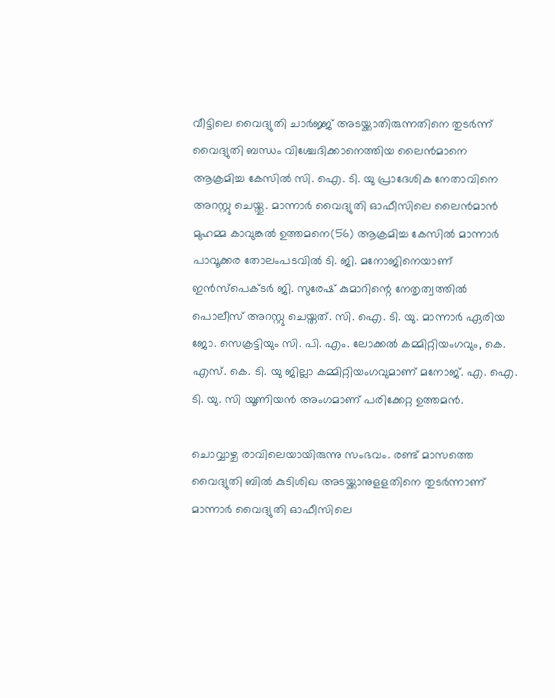വീട്ടിലെ വൈദ്യുതി ചാർജ്ജ് അടയ്ക്കാതിരുന്നതിനെ തുടർന്ന് വൈദ്യുതി ബന്ധം വിശ്ചേദിക്കാനെത്തിയ ലൈൻമാനെ ആക്രമിച്ച കേസിൽ സി. ഐ. ടി. യു പ്രാദേശിക നേതാവിനെ അറസ്റ്റു ചെയ്തു. മാന്നാർ വൈദ്യുതി ഓഫീസിലെ ലൈൻമാൻ മുഹമ്മ കാവുങ്കൽ ഉത്തമനെ(56) ആക്രമിച്ച കേസിൽ മാന്നാർ പാവൂക്കര തോലംപടവിൽ ടി. ജി. മനോജിനെയാണ് ഇൻസ്പെക്ടർ ജി. സുരേഷ് കുമാറിന്റെ നേതൃത്വത്തിൽ പൊലീസ് അറസ്റ്റു ചെയ്തത്. സി. ഐ. ടി. യു. മാന്നാർ ഏരിയ ജോ. സെക്രട്ടിയും സി. പി. എം. ലോക്കൽ കമ്മിറ്റിയംഗവും, കെ. എസ്. കെ. ടി. യു ജില്ലാ കമ്മിറ്റിയംഗവുമാണ് മനോജ്. എ. ഐ. ടി. യു. സി യൂണിയൻ അംഗമാണ് പരിക്കേറ്റ ഉത്തമൻ.

ചൊവ്വാഴ്ച രാവിലെയായിരുന്നു സംഭവം. രണ്ട് മാസത്തെ വൈദ്യുതി ബിൽ കുടിശിഖ അടയ്ക്കാനുളളതിനെ തുടർന്നാണ് മാന്നാർ വൈദ്യുതി ഓഫീസിലെ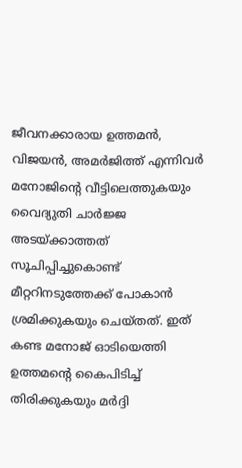ജീവനക്കാരായ ഉത്തമൻ, വിജയൻ, അമർജിത്ത് എന്നിവർ മനോജിന്‍റെ വീട്ടിലെത്തുകയും വൈദ്യുതി ചാർജ്ജ അടയ്ക്കാത്തത് സൂചിപ്പിച്ചുകൊണ്ട് മീറ്ററിനടുത്തേക്ക് പോകാൻ ശ്രമിക്കുകയും ചെയ്തത്. ഇത് കണ്ട മനോജ് ഓടിയെത്തി ഉത്തമന്‍റെ കൈപിടിച്ച് തിരിക്കുകയും മർദ്ദി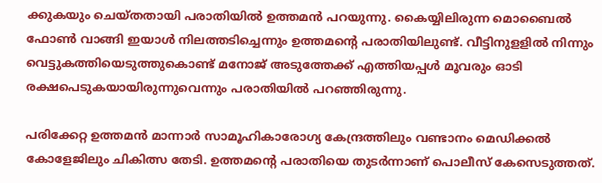ക്കുകയും ചെയ്തതായി പരാതിയിൽ ഉത്തമൻ പറയുന്നു. കൈയ്യിലിരുന്ന മൊബൈൽ ഫോൺ വാങ്ങി ഇയാൾ നിലത്തടിച്ചെന്നും ഉത്തമന്‍റെ പരാതിയിലുണ്ട്. വീട്ടിനുളളിൽ നിന്നും വെട്ടുകത്തിയെടുത്തുകൊണ്ട് മനോജ് അടുത്തേക്ക് എത്തിയപ്പൾ മൂവരും ഓടി രക്ഷപെടുകയായിരുന്നുവെന്നും പരാതിയിൽ പറഞ്ഞിരുന്നു.

പരിക്കേറ്റ ഉത്തമൻ മാന്നാർ സാമൂഹികാരോഗ്യ കേന്ദ്രത്തിലും വണ്ടാനം മെഡിക്കൽ കോളേജിലും ചികിത്സ തേടി. ഉത്തമന്‍റെ പരാതിയെ തുടർന്നാണ് പൊലീസ് കേസെടുത്തത്.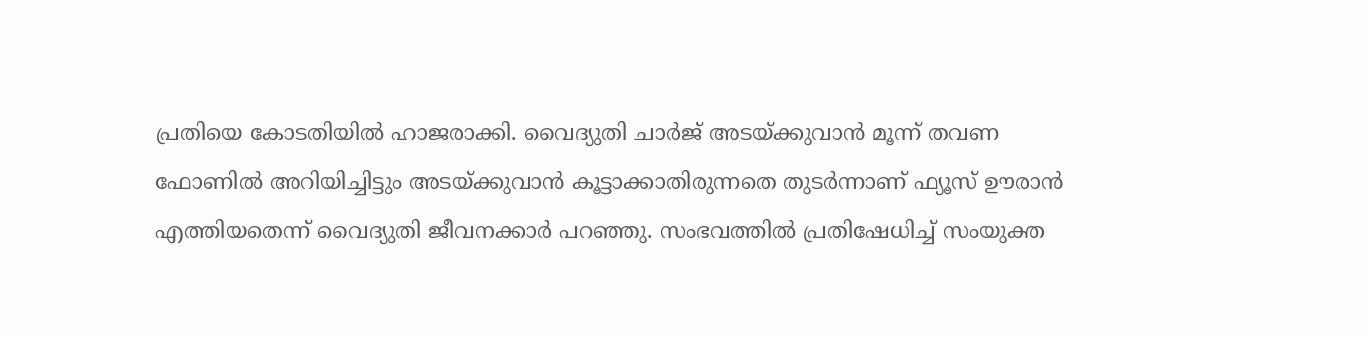പ്രതിയെ കോടതിയിൽ ഹാജരാക്കി. വൈദ്യുതി ചാർജ് അടയ്ക്കുവാൻ മൂന്ന് തവണ ഫോണിൽ അറിയിച്ചിട്ടും അടയ്ക്കുവാൻ കൂട്ടാക്കാതിരുന്നതെ തുടർന്നാണ് ഫ്യൂസ് ഊരാൻ എത്തിയതെന്ന് വൈദ്യുതി ജീവനക്കാർ പറഞ്ഞു. സംഭവത്തിൽ പ്രതിഷേധിച്ച് സംയുക്ത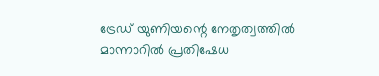ട്രേഡ് യുണിയന്റെ നേതൃത്വത്തിൽ മാന്നാറിൽ പ്രതിഷേധ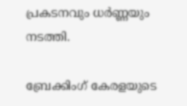പ്രകടനവും ധർണ്ണയും നടത്തി.

ബ്രേക്കിംഗ് കേരളയുടെ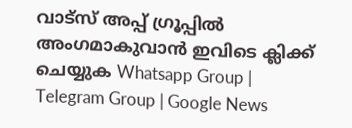വാട്സ് അപ്പ് ഗ്രൂപ്പിൽ അംഗമാകുവാൻ ഇവിടെ ക്ലിക്ക് ചെയ്യുക Whatsapp Group | Telegram Group | Google News